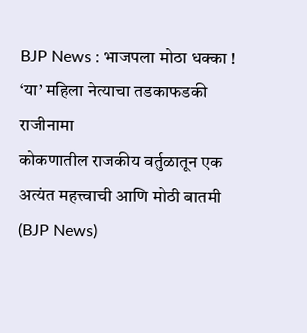BJP News : भाजपला मोठा धक्का ! ‘या’ महिला नेत्याचा तडकाफडकी राजीनामा
कोकणातील राजकीय वर्तुळातून एक अत्यंत महत्त्वाची आणि मोठी बातमी (BJP News)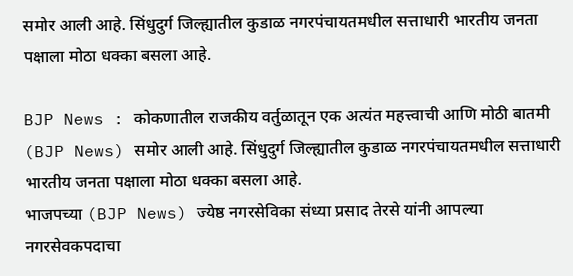समोर आली आहे. सिंधुदुर्ग जिल्ह्यातील कुडाळ नगरपंचायतमधील सत्ताधारी भारतीय जनता पक्षाला मोठा धक्का बसला आहे.

BJP News : कोकणातील राजकीय वर्तुळातून एक अत्यंत महत्त्वाची आणि मोठी बातमी (BJP News) समोर आली आहे. सिंधुदुर्ग जिल्ह्यातील कुडाळ नगरपंचायतमधील सत्ताधारी भारतीय जनता पक्षाला मोठा धक्का बसला आहे.
भाजपच्या (BJP News) ज्येष्ठ नगरसेविका संध्या प्रसाद तेरसे यांनी आपल्या नगरसेवकपदाचा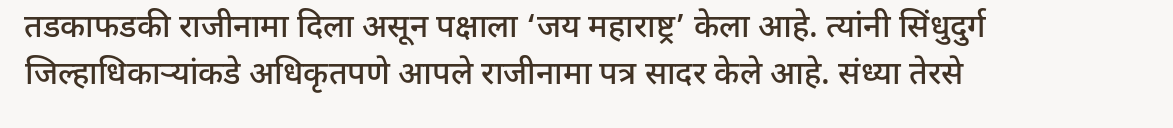तडकाफडकी राजीनामा दिला असून पक्षाला ‘जय महाराष्ट्र’ केला आहे. त्यांनी सिंधुदुर्ग जिल्हाधिकाऱ्यांकडे अधिकृतपणे आपले राजीनामा पत्र सादर केले आहे. संध्या तेरसे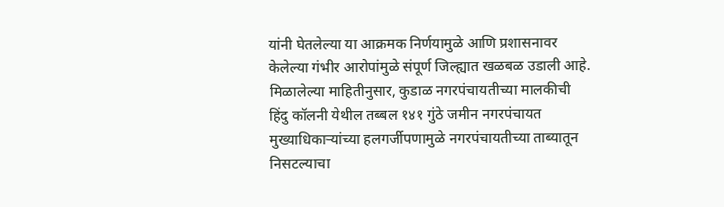यांनी घेतलेल्या या आक्रमक निर्णयामुळे आणि प्रशासनावर केलेल्या गंभीर आरोपांमुळे संपूर्ण जिल्ह्यात खळबळ उडाली आहे.
मिळालेल्या माहितीनुसार, कुडाळ नगरपंचायतीच्या मालकीची हिंदु कॉलनी येथील तब्बल १४१ गुंठे जमीन नगरपंचायत मुख्याधिकाऱ्यांच्या हलगर्जीपणामुळे नगरपंचायतीच्या ताब्यातून निसटल्याचा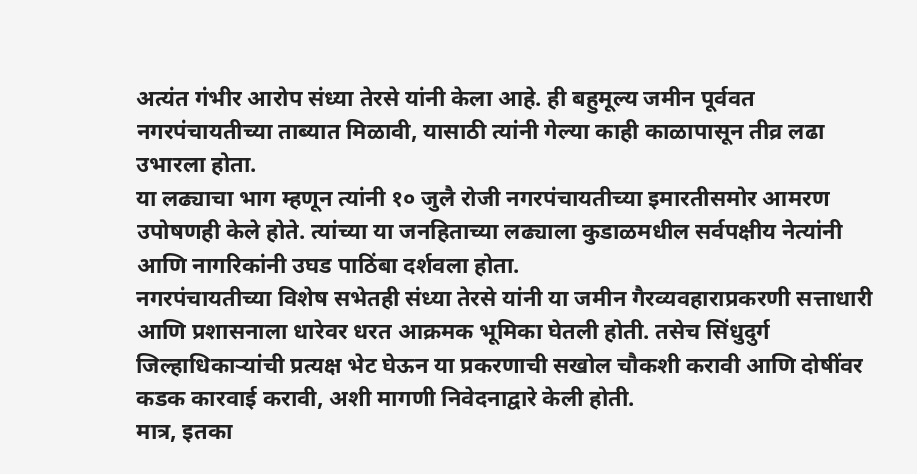अत्यंत गंभीर आरोप संध्या तेरसे यांनी केला आहे. ही बहुमूल्य जमीन पूर्ववत नगरपंचायतीच्या ताब्यात मिळावी, यासाठी त्यांनी गेल्या काही काळापासून तीव्र लढा उभारला होता.
या लढ्याचा भाग म्हणून त्यांनी १० जुलै रोजी नगरपंचायतीच्या इमारतीसमोर आमरण उपोषणही केले होते. त्यांच्या या जनहिताच्या लढ्याला कुडाळमधील सर्वपक्षीय नेत्यांनी आणि नागरिकांनी उघड पाठिंबा दर्शवला होता.
नगरपंचायतीच्या विशेष सभेतही संध्या तेरसे यांनी या जमीन गैरव्यवहाराप्रकरणी सत्ताधारी आणि प्रशासनाला धारेवर धरत आक्रमक भूमिका घेतली होती. तसेच सिंधुदुर्ग जिल्हाधिकाऱ्यांची प्रत्यक्ष भेट घेऊन या प्रकरणाची सखोल चौकशी करावी आणि दोषींवर कडक कारवाई करावी, अशी मागणी निवेदनाद्वारे केली होती.
मात्र, इतका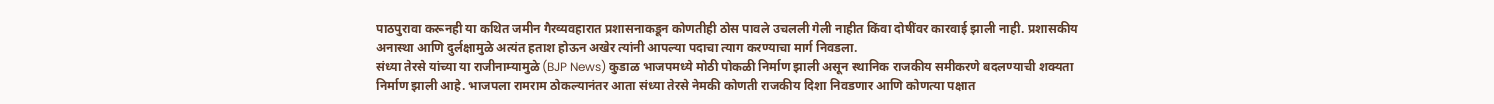पाठपुरावा करूनही या कथित जमीन गैरव्यवहारात प्रशासनाकडून कोणतीही ठोस पावले उचलली गेली नाहीत किंवा दोषींवर कारवाई झाली नाही. प्रशासकीय अनास्था आणि दुर्लक्षामुळे अत्यंत हताश होऊन अखेर त्यांनी आपल्या पदाचा त्याग करण्याचा मार्ग निवडला.
संध्या तेरसे यांच्या या राजीनाम्यामुळे (BJP News) कुडाळ भाजपमध्ये मोठी पोकळी निर्माण झाली असून स्थानिक राजकीय समीकरणे बदलण्याची शक्यता निर्माण झाली आहे. भाजपला रामराम ठोकल्यानंतर आता संध्या तेरसे नेमकी कोणती राजकीय दिशा निवडणार आणि कोणत्या पक्षात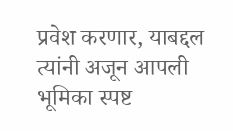प्रवेश करणार, याबद्दल त्यांनी अजून आपली भूमिका स्पष्ट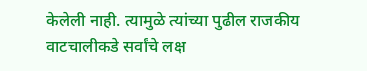केलेली नाही. त्यामुळे त्यांच्या पुढील राजकीय वाटचालीकडे सर्वांचे लक्ष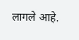लागले आहे.